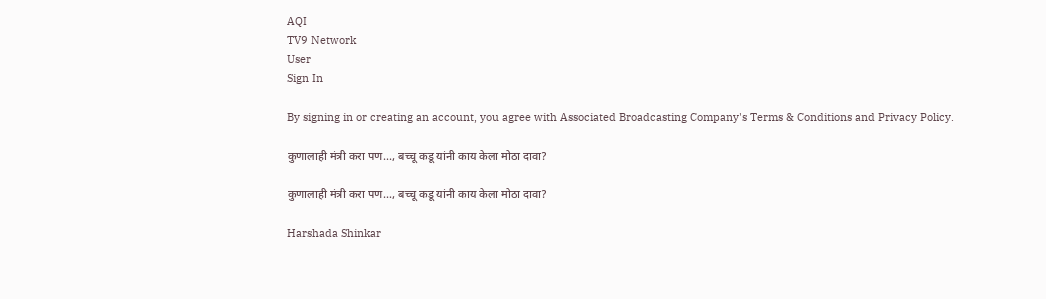AQI
TV9 Network
User
Sign In

By signing in or creating an account, you agree with Associated Broadcasting Company's Terms & Conditions and Privacy Policy.

कुणालाही मंत्री करा पण..., बच्चू कडू यांनी काय केला मोठा दावा?

कुणालाही मंत्री करा पण…, बच्चू कडू यांनी काय केला मोठा दावा?

Harshada Shinkar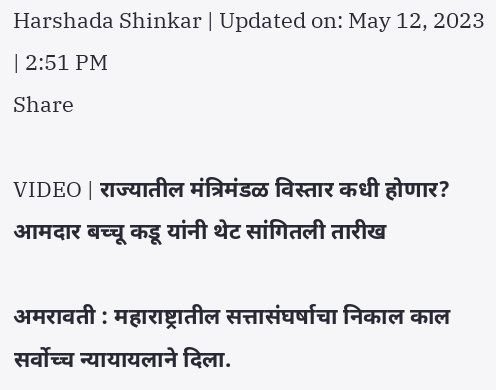Harshada Shinkar | Updated on: May 12, 2023 | 2:51 PM
Share

VIDEO | राज्यातील मंत्रिमंडळ विस्तार कधी होणार? आमदार बच्चू कडू यांनी थेट सांगितली तारीख

अमरावती : महाराष्ट्रातील सत्तासंघर्षाचा निकाल काल सर्वोच्च न्यायायलाने दिला.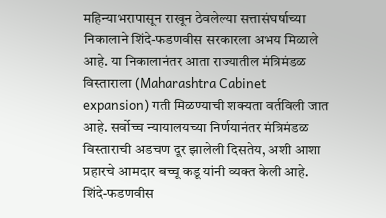महिन्याभरापासून राखून ठेवलेल्या सत्तासंघर्षाच्या निकालाने शिंदे-फडणवीस सरकारला अभय मिळाले आहे. या निकालानंतर आता राज्यातील मंत्रिमंडळ विस्ताराला (Maharashtra Cabinet expansion) गती मिळण्याची शक्यता वर्तविली जात आहे. सर्वोच्च न्यायालयच्या निर्णयानंतर मंत्रिमंडळ विस्ताराची अडचण दूर झालेली दिसतेय, अशी आशा प्रहारचे आमदार बच्चू कडू यांनी व्यक्त केली आहे.  शिंदे-फडणवीस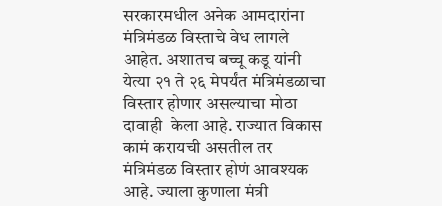सरकारमधील अनेक आमदारांना मंत्रिमंडळ विस्ताचे वेध लागले आहेत. अशातच बच्चू कडू यांनी येत्या २१ ते २६ मेपर्यंत मंत्रिमंडळाचा विस्तार होणार असल्याचा मोठा दावाही  केला आहे. राज्यात विकास कामं करायची असतील तर मंत्रिमंडळ विस्तार होणं आवश्यक आहे. ज्याला कुणाला मंत्री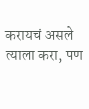करायचं असले त्याला करा, पण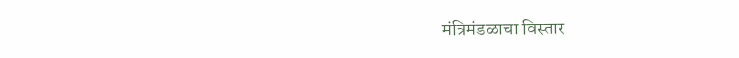मंत्रिमंडळाचा विस्तार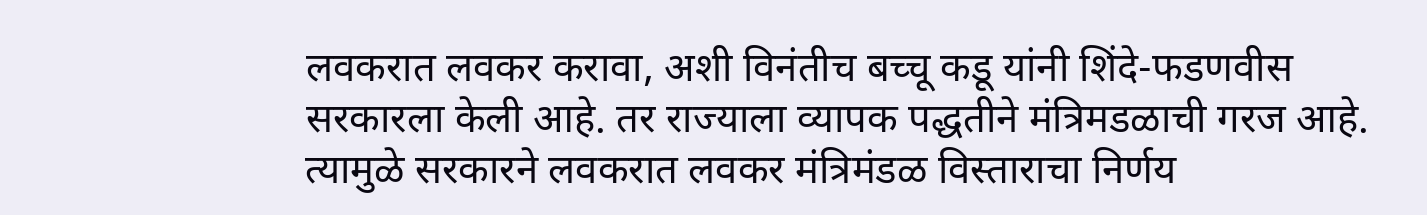लवकरात लवकर करावा, अशी विनंतीच बच्चू कडू यांनी शिंदे-फडणवीस सरकारला केली आहे. तर राज्याला व्यापक पद्धतीने मंत्रिमडळाची गरज आहे. त्यामुळे सरकारने लवकरात लवकर मंत्रिमंडळ विस्ताराचा निर्णय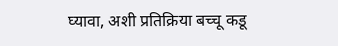घ्यावा, अशी प्रतिक्रिया बच्चू कडू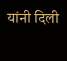यांनी दिली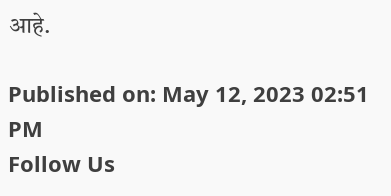आहे.

Published on: May 12, 2023 02:51 PM
Follow Us